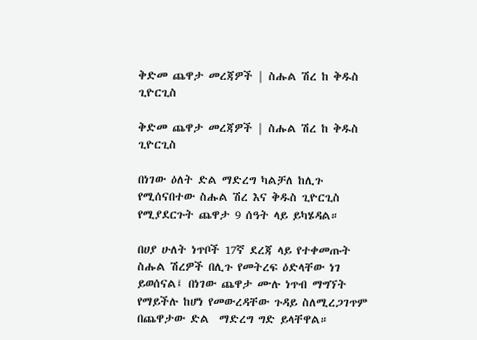ቅድመ ጨዋታ መረጃዎች | ስሑል ሽረ ከ ቅዱስ ጊዮርጊስ

ቅድመ ጨዋታ መረጃዎች | ስሑል ሽረ ከ ቅዱስ ጊዮርጊስ

በነገው ዕለት ድል ማድረግ ካልቻለ ከሊጉ የሚሰናበተው ስሑል ሽረ እና ቅዱስ ጊዮርጊስ የሚያደርጉት ጨዋታ 9 ሰዓት ላይ ይካሄዳል።

በሀያ ሁለት ነጥቦች 17ኛ ደረጃ ላይ የተቀመጡት ስሑል ሽረዎች በሊጉ የመትረፍ ዕድላቸው ነገ ይወሰናል፤ በነገው ጨዋታ ሙሉ ነጥብ ማግኘት የማይችሉ ከሆነ የመውረዳቸው ጉዳይ ስለሚረጋገጥም በጨዋታው ድል  ማድረግ ግድ ይላቸዋል።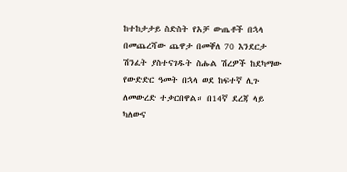ከተከታታይ ስድስት የአቻ ውጤቶች በኋላ በመጨረሻው ጨዋታ በመቐለ 70 እንደርታ ሽንፈት ያስተናገዱት ስሑል ሽረዎች ከደካማው የውድድር ዓመት በኋላ ወደ ከፍተኛ ሊጉ ለመውረድ ተቃርበዋል። በ14ኛ ደረጃ ላይ ካለውና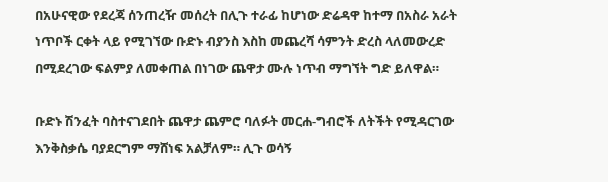በአሁናዊው የደረጃ ሰንጠረዥ መሰረት በሊጉ ተራፊ ከሆነው ድሬዳዋ ከተማ በአስራ አራት ነጥቦች ርቀት ላይ የሚገኘው ቡድኑ ብያንስ እስከ መጨረሻ ሳምንት ድረስ ላለመውረድ በሚደረገው ፍልምያ ለመቀጠል በነገው ጨዋታ ሙሉ ነጥብ ማግኘት ግድ ይለዋል።

ቡድኑ ሽንፈት ባስተናገደበት ጨዋታ ጨምሮ ባለፉት መርሐ-ግብሮች ለትችት የሚዳርገው እንቅስቃሴ ባያደርግም ማሸነፍ አልቻለም። ሊጉ ወሳኝ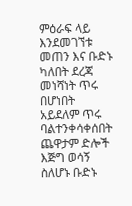ምዕራፍ ላይ እንደመገኘቱ መጠን እና ቡድኑ ካለበት ደረጃ መነሻነት ጥሩ በሆነበት አይደለም ጥሩ ባልተንቀሳቀሰበት ጨዋታም ድሎች እጅግ ወሳኝ ስለሆኑ ቡድኑ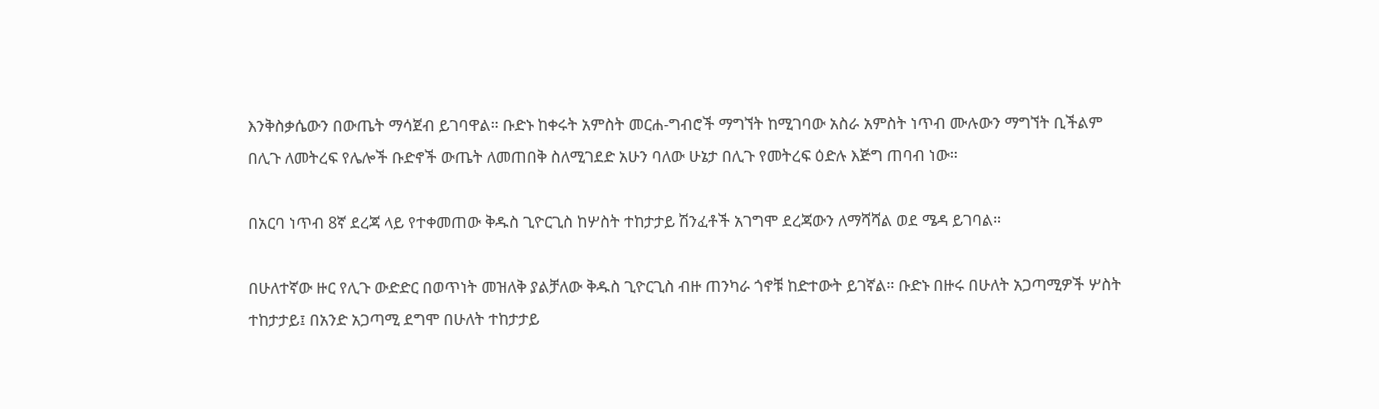እንቅስቃሴውን በውጤት ማሳጀብ ይገባዋል። ቡድኑ ከቀሩት አምስት መርሐ-ግብሮች ማግኘት ከሚገባው አስራ አምስት ነጥብ ሙሉውን ማግኘት ቢችልም በሊጉ ለመትረፍ የሌሎች ቡድኖች ውጤት ለመጠበቅ ስለሚገደድ አሁን ባለው ሁኔታ በሊጉ የመትረፍ ዕድሉ እጅግ ጠባብ ነው።

በአርባ ነጥብ 8ኛ ደረጃ ላይ የተቀመጠው ቅዱስ ጊዮርጊስ ከሦስት ተከታታይ ሽንፈቶች አገግሞ ደረጃውን ለማሻሻል ወደ ሜዳ ይገባል።

በሁለተኛው ዙር የሊጉ ውድድር በወጥነት መዝለቅ ያልቻለው ቅዱስ ጊዮርጊስ ብዙ ጠንካራ ጎኖቹ ከድተውት ይገኛል። ቡድኑ በዙሩ በሁለት አጋጣሚዎች ሦስት ተከታታይ፤ በአንድ አጋጣሚ ደግሞ በሁለት ተከታታይ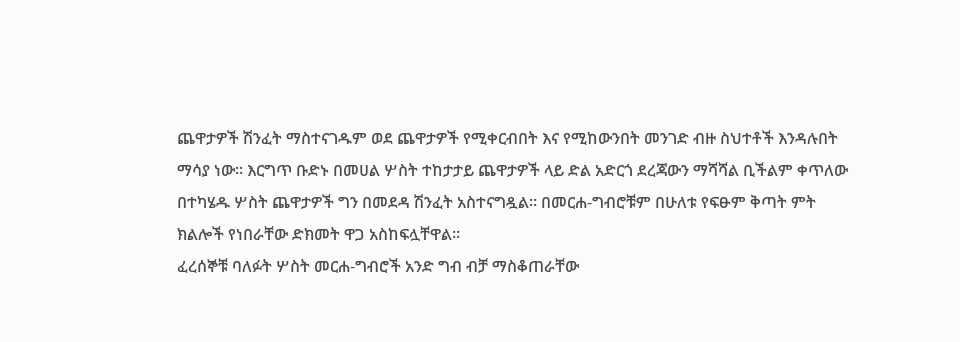ጨዋታዎች ሽንፈት ማስተናገዱም ወደ ጨዋታዎች የሚቀርብበት እና የሚከውንበት መንገድ ብዙ ስህተቶች እንዳሉበት ማሳያ ነው። እርግጥ ቡድኑ በመሀል ሦስት ተከታታይ ጨዋታዎች ላይ ድል አድርጎ ደረጃውን ማሻሻል ቢችልም ቀጥለው በተካሄዱ ሦስት ጨዋታዎች ግን በመደዳ ሽንፈት አስተናግዷል። በመርሐ-ግብሮቹም በሁለቱ የፍፁም ቅጣት ምት ክልሎች የነበራቸው ድክመት ዋጋ አስከፍሏቸዋል።
ፈረሰኞቹ ባለፉት ሦስት መርሐ-ግብሮች አንድ ግብ ብቻ ማስቆጠራቸው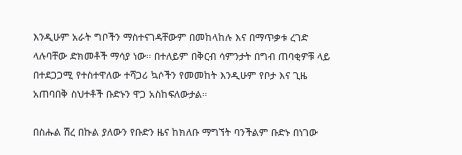እንዲሁም አራት ግቦችን ማስተናገዳቸውም በመከላከሉ እና በማጥቃቱ ረገድ ላሉባቸው ድክመቶች ማሳያ ነው። በተለይም በቅርብ ሳምንታት በግብ ጠባቂዎቹ ላይ በተደጋጋሚ የተስተዋለው ተሻጋሪ ኳሶችን የመመከት እንዲሁም የቦታ እና ጊዜ አጠባበቅ ስህተቶች ቡድኑን ዋጋ አስከፍለውታል።

በስሑል ሽረ በኩል ያለውን የቡድን ዜና ከክለቡ ማግኘት ባንችልም ቡድኑ በነገው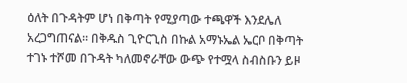ዕለት በጉዳትም ሆነ በቅጣት የሚያጣው ተጫዋች እንደሌለ አረጋግጠናል። በቅዱስ ጊዮርጊስ በኩል አማኑኤል ኤርቦ በቅጣት ተገኑ ተሾመ በጉዳት ካለመኖራቸው ውጭ የተሟላ ስብስቡን ይዞ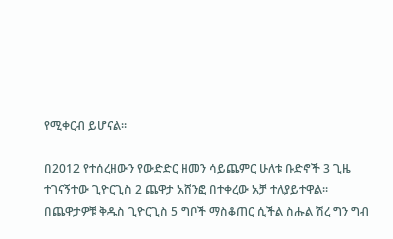የሚቀርብ ይሆናል።

በ2012 የተሰረዘውን የውድድር ዘመን ሳይጨምር ሁለቱ ቡድኖች 3 ጊዜ ተገናኝተው ጊዮርጊስ 2 ጨዋታ አሸንፎ በተቀረው አቻ ተለያይተዋል። በጨዋታዎቹ ቅዱስ ጊዮርጊስ 5 ግቦች ማስቆጠር ሲችል ስሑል ሽረ ግን ግብ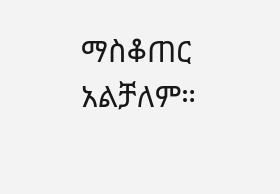ማስቆጠር አልቻለም።